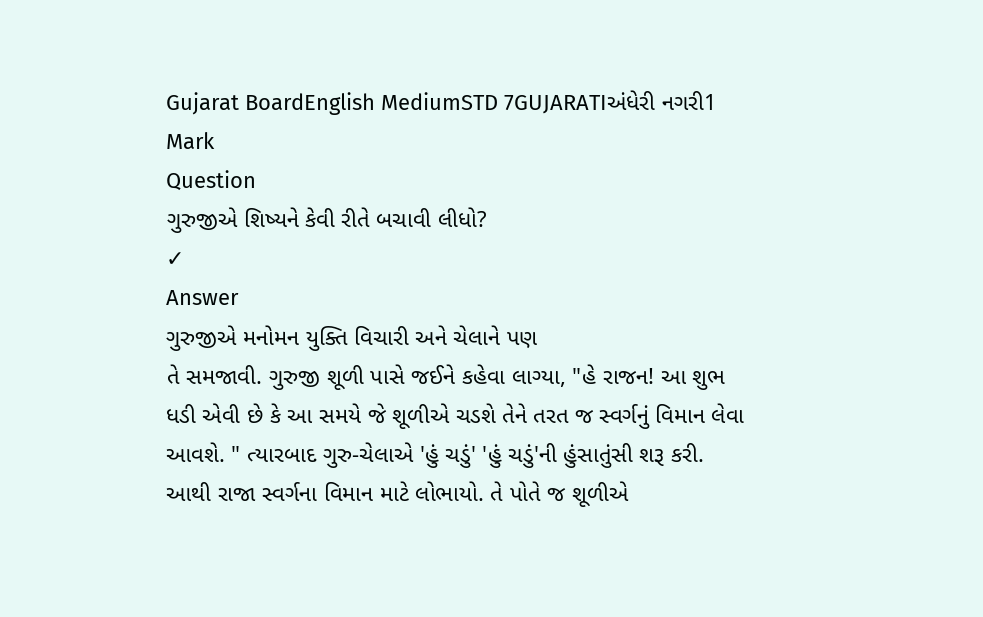Gujarat BoardEnglish MediumSTD 7GUJARATIઅંધેરી નગરી1 Mark
Question
ગુરુજીએ શિષ્યને કેવી રીતે બચાવી લીધો?
✓
Answer
ગુરુજીએ મનોમન યુક્તિ વિચારી અને ચેલાને પણ
તે સમજાવી. ગુરુજી શૂળી પાસે જઈને કહેવા લાગ્યા, "હે રાજન! આ શુભ ધડી એવી છે કે આ સમયે જે શૂળીએ ચડશે તેને તરત જ સ્વર્ગનું વિમાન લેવા આવશે. " ત્યારબાદ ગુરુ-ચેલાએ 'હું ચડું' 'હું ચડું'ની હુંસાતુંસી શરૂ કરી. આથી રાજા સ્વર્ગના વિમાન માટે લોભાયો. તે પોતે જ શૂળીએ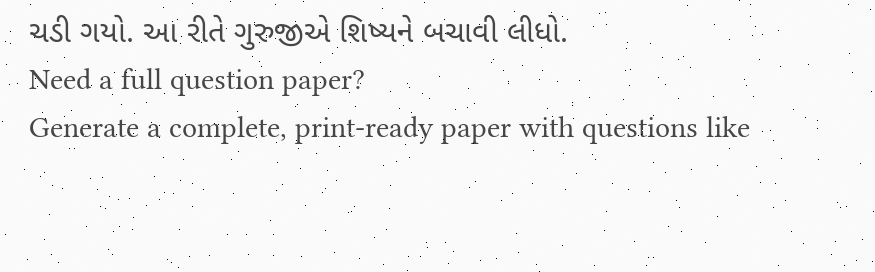ચડી ગયો. આ રીતે ગુરુજીએ શિષ્યને બચાવી લીધો.
Need a full question paper?
Generate a complete, print-ready paper with questions like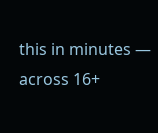this in minutes — across 16+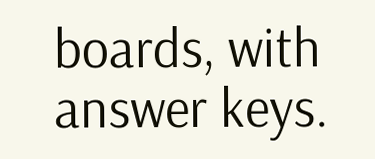boards, with answer keys.